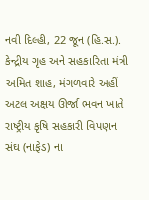નવી દિલ્હી, 22 જૂન (હિ.સ.). કેન્દ્રીય ગૃહ અને સહકારિતા મંત્રી અમિત શાહ, મંગળવારે અહીં અટલ અક્ષય ઊર્જા ભવન ખાતે રાષ્ટ્રીય કૃષિ સહકારી વિપણન સંઘ (નાફેડ) ના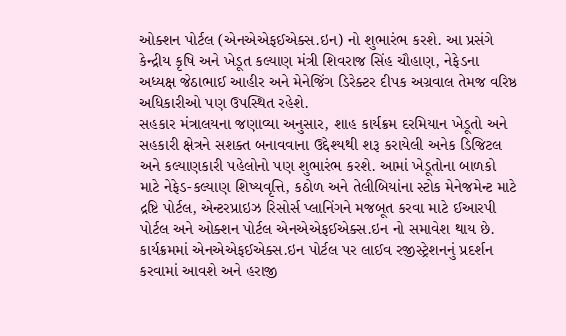ઓક્શન પોર્ટલ (એનએએફઈએક્સ.ઇન) નો શુભારંભ કરશે. આ પ્રસંગે કેન્દ્રીય કૃષિ અને ખેડૂત કલ્યાણ મંત્રી શિવરાજ સિંહ ચૌહાણ, નેફેડના અધ્યક્ષ જેઠાભાઈ આહીર અને મેનેજિંગ ડિરેક્ટર દીપક અગ્રવાલ તેમજ વરિષ્ઠ અધિકારીઓ પણ ઉપસ્થિત રહેશે.
સહકાર મંત્રાલયના જણાવ્યા અનુસાર, શાહ કાર્યક્રમ દરમિયાન ખેડૂતો અને સહકારી ક્ષેત્રને સશક્ત બનાવવાના ઉદ્દેશ્યથી શરૂ કરાયેલી અનેક ડિજિટલ અને કલ્યાણકારી પહેલોનો પણ શુભારંભ કરશે. આમાં ખેડૂતોના બાળકો માટે નેફેડ-કલ્યાણ શિષ્યવૃત્તિ, કઠોળ અને તેલીબિયાંના સ્ટોક મેનેજમેન્ટ માટે દ્રષ્ટિ પોર્ટલ, એન્ટરપ્રાઇઝ રિસોર્સ પ્લાનિંગને મજબૂત કરવા માટે ઈઆરપી પોર્ટલ અને ઓક્શન પોર્ટલ એનએએફઈએક્સ.ઇન નો સમાવેશ થાય છે.
કાર્યક્રમમાં એનએએફઈએક્સ.ઇન પોર્ટલ પર લાઈવ રજીસ્ટ્રેશનનું પ્રદર્શન કરવામાં આવશે અને હરાજી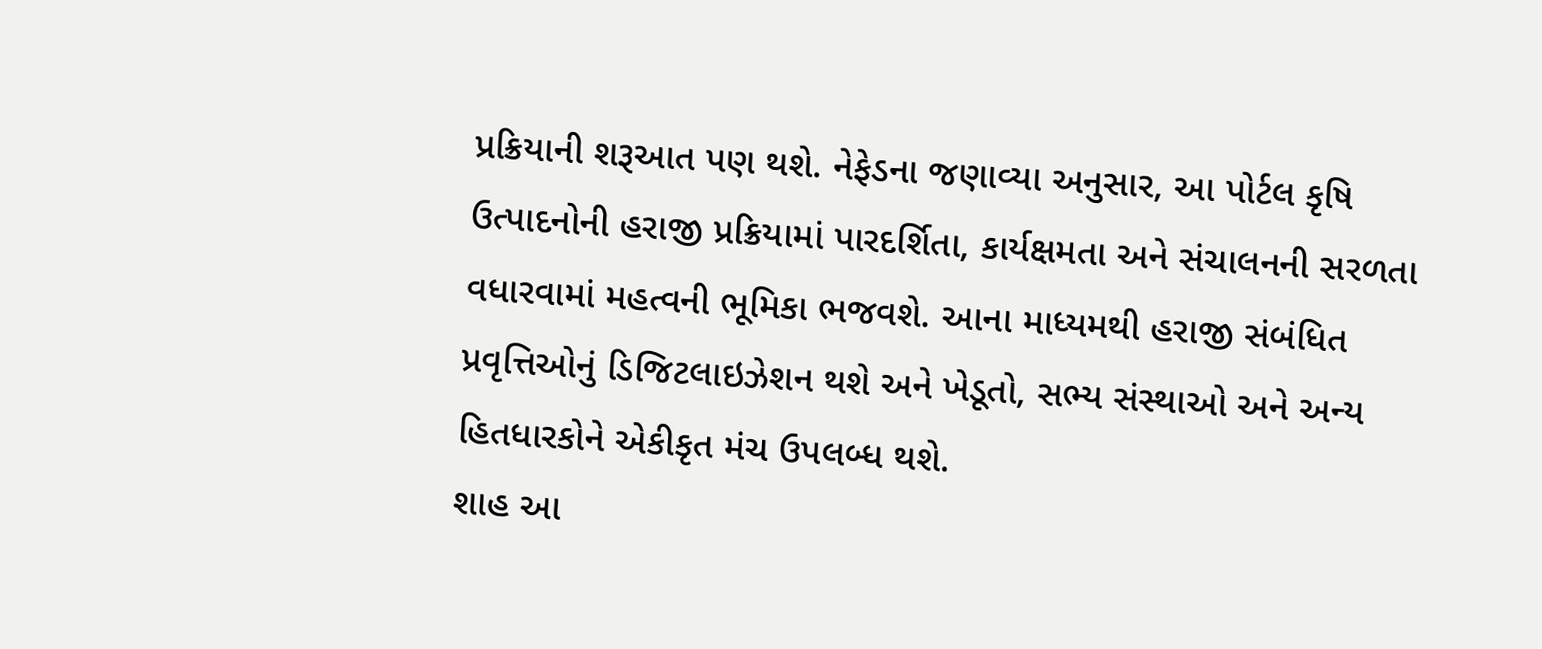પ્રક્રિયાની શરૂઆત પણ થશે. નેફેડના જણાવ્યા અનુસાર, આ પોર્ટલ કૃષિ ઉત્પાદનોની હરાજી પ્રક્રિયામાં પારદર્શિતા, કાર્યક્ષમતા અને સંચાલનની સરળતા વધારવામાં મહત્વની ભૂમિકા ભજવશે. આના માધ્યમથી હરાજી સંબંધિત પ્રવૃત્તિઓનું ડિજિટલાઇઝેશન થશે અને ખેડૂતો, સભ્ય સંસ્થાઓ અને અન્ય હિતધારકોને એકીકૃત મંચ ઉપલબ્ધ થશે.
શાહ આ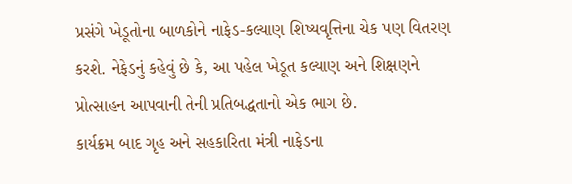પ્રસંગે ખેડૂતોના બાળકોને નાફેડ-કલ્યાણ શિષ્યવૃત્તિના ચેક પણ વિતરણ કરશે. નેફેડનું કહેવું છે કે, આ પહેલ ખેડૂત કલ્યાણ અને શિક્ષણને પ્રોત્સાહન આપવાની તેની પ્રતિબદ્ધતાનો એક ભાગ છે.
કાર્યક્રમ બાદ ગૃહ અને સહકારિતા મંત્રી નાફેડના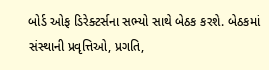બોર્ડ ઓફ ડિરેક્ટર્સના સભ્યો સાથે બેઠક કરશે. બેઠકમાં સંસ્થાની પ્રવૃત્તિઓ, પ્રગતિ,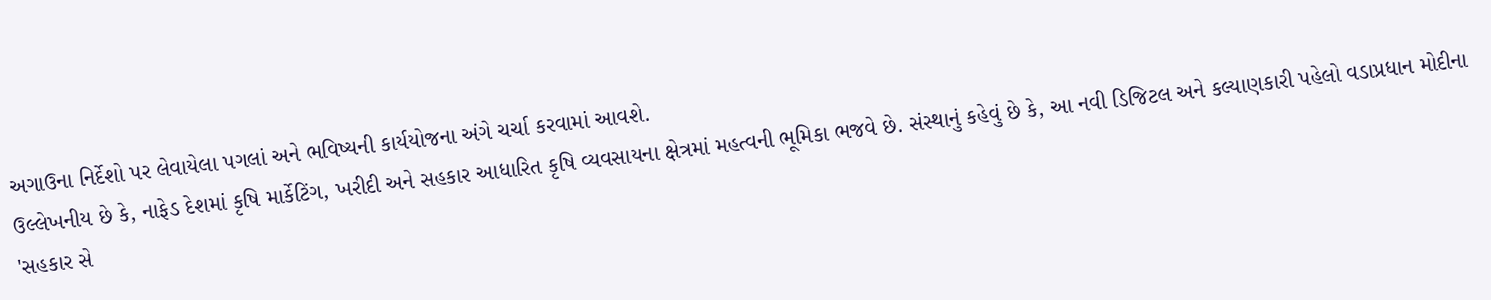અગાઉના નિર્દેશો પર લેવાયેલા પગલાં અને ભવિષ્યની કાર્યયોજના અંગે ચર્ચા કરવામાં આવશે.
ઉલ્લેખનીય છે કે, નાફેડ દેશમાં કૃષિ માર્કેટિંગ, ખરીદી અને સહકાર આધારિત કૃષિ વ્યવસાયના ક્ષેત્રમાં મહત્વની ભૂમિકા ભજવે છે. સંસ્થાનું કહેવું છે કે, આ નવી ડિજિટલ અને કલ્યાણકારી પહેલો વડાપ્રધાન મોદીના 'સહકાર સે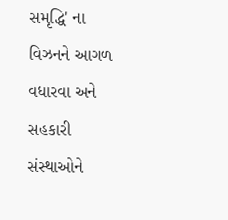સમૃદ્ધિ' ના વિઝનને આગળ વધારવા અને સહકારી સંસ્થાઓને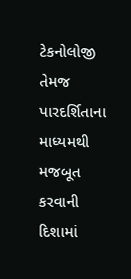ટેકનોલોજી તેમજ પારદર્શિતાના માધ્યમથી મજબૂત કરવાની દિશામાં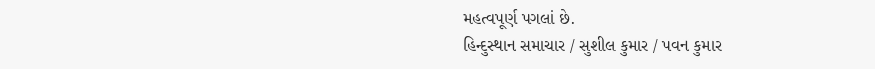મહત્વપૂર્ણ પગલાં છે.
હિન્દુસ્થાન સમાચાર / સુશીલ કુમાર / પવન કુમાર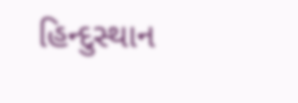હિન્દુસ્થાન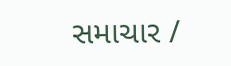સમાચાર /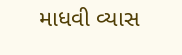માધવી વ્યાસ